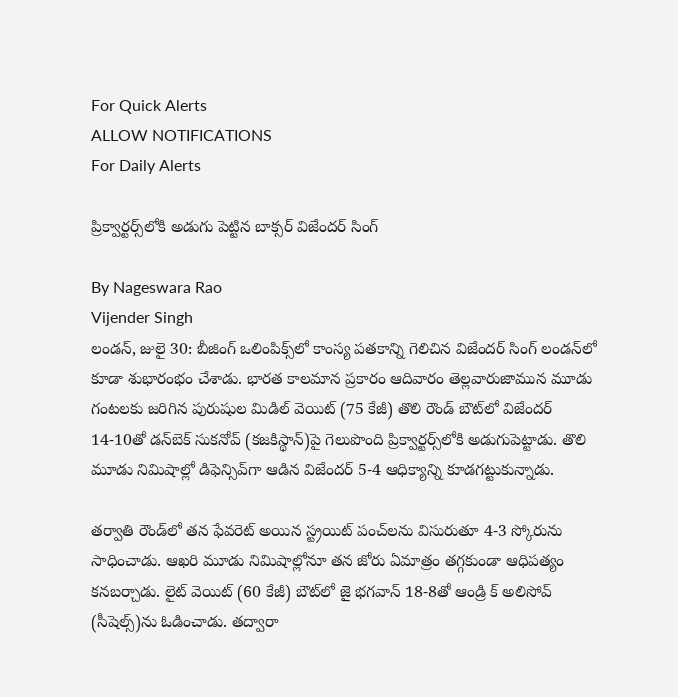For Quick Alerts
ALLOW NOTIFICATIONS
For Daily Alerts

ప్రిక్వార్టర్స్‌లోకి అడుగు పెట్టిన బాక్సర్ విజేందర్ సింగ్

By Nageswara Rao
Vijender Singh
లండన్, జులై 30: బీజింగ్ ఒలింపిక్స్‌లో కాంస్య పతకాన్ని గెలిచిన విజేందర్ సింగ్ లండన్‌లో కూడా శుభారంభం చేశాడు. భారత కాలమాన ప్రకారం ఆదివారం తెల్లవారుజామున మూడు గంటలకు జరిగిన పురుషుల మిడిల్ వెయిట్ (75 కేజీ) తొలి రౌండ్ బౌట్‌లో విజేందర్ 14-10తో డన్‌బెక్ సుకనోవ్ (కజకిస్థాన్)పై గెలుపొంది ప్రిక్వార్టర్స్‌లోకి అడుగుపెట్టాడు. తొలి మూడు నిమిషాల్లో డిఫెన్సివ్‌గా ఆడిన విజేందర్ 5-4 ఆధిక్యాన్ని కూడగట్టుకున్నాడు.

తర్వాతి రౌండ్‌లో తన ఫేవరెట్ అయిన స్ట్రయిట్ పంచ్‌లను విసురుతూ 4-3 స్కోరును సాధించాడు. ఆఖరి మూడు నిమిషాల్లోనూ తన జోరు ఏమాత్రం తగ్గకుండా ఆధిపత్యం కనబర్చాడు. లైట్ వెయిట్ (60 కేజీ) బౌట్‌లో జై భగవాన్ 18-8తో ఆండ్రి క్ అలిసోవ్ (సీషెల్స్)ను ఓడించాడు. తద్వారా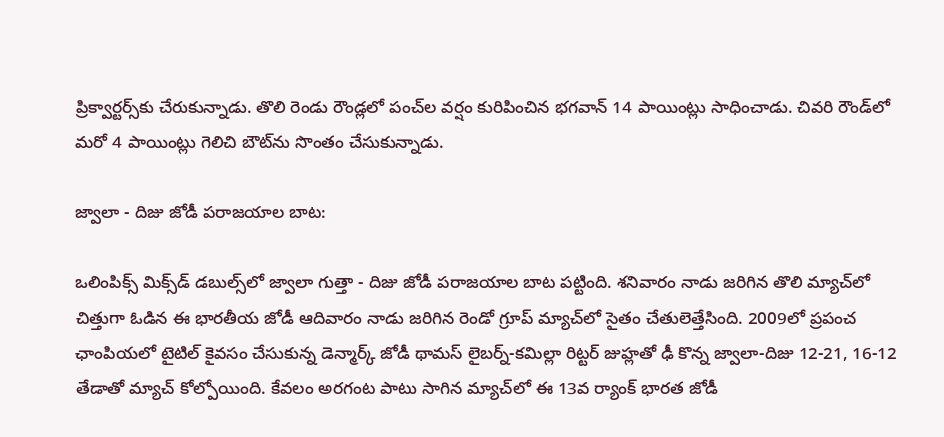ప్రిక్వార్టర్స్‌కు చేరుకున్నాడు. తొలి రెండు రౌండ్లలో పంచ్‌ల వర్షం కురిపించిన భగవాన్ 14 పాయింట్లు సాధించాడు. చివరి రౌండ్‌లో మరో 4 పాయింట్లు గెలిచి బౌట్‌ను సొంతం చేసుకున్నాడు.

జ్వాలా - దిజు జోడీ పరాజయాల బాట:

ఒలింపిక్స్‌ మిక్స్‌డ్‌ డబుల్స్‌లో జ్వాలా గుత్తా - దిజు జోడీ పరాజయాల బాట పట్టింది. శనివారం నాడు జరిగిన తొలి మ్యాచ్‌లో చిత్తుగా ఓడిన ఈ భారతీయ జోడీ ఆదివారం నాడు జరిగిన రెండో గ్రూప్‌ మ్యాచ్‌లో సైతం చేతులెత్తేసింది. 2009లో ప్రపంచ ఛాంపియలో టైటిల్‌ కైవసం చేసుకున్న డెన్మార్క్‌ జోడీ థామస్‌ లైబర్న్‌-కమిల్లా రిట్టర్‌ జుహ్లతో ఢీ కొన్న జ్వాలా-దిజు 12-21, 16-12 తేడాతో మ్యాచ్‌ కోల్పోయింది. కేవలం అరగంట పాటు సాగిన మ్యాచ్‌లో ఈ 13వ ర్యాంక్‌ భారత జోడీ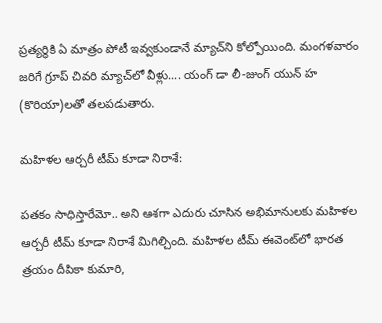ప్రత్యర్థికి ఏ మాత్రం పోటీ ఇవ్వకుండానే మ్యాచ్‌ని కోల్పోయింది. మంగళవారం జరిగే గ్రూప్ చివరి మ్యాచ్‌లో వీళ్లు.... యంగ్ డా లీ-జుంగ్ యున్ హ (కొరియా)లతో తలపడుతారు.

మహిళల ఆర్చరీ టీమ్ కూడా నిరాశే:

పతకం సాధిస్తారేమో.. అని ఆశగా ఎదురు చూసిన అభిమానులకు మహిళల ఆర్చరీ టీమ్ కూడా నిరాశే మిగిల్చింది. మహిళల టీమ్ ఈవెంట్‌లో భారత త్రయం దీపికా కుమారి,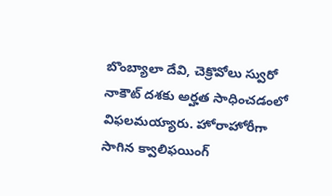బొంబ్యాలా దేవి, చెక్రొవోలు స్వురో నాకౌట్ దశకు అర్హత సాధించడంలో విఫలమయ్యారు. హోరాహోరీగా సాగిన క్వాలిఫయింగ్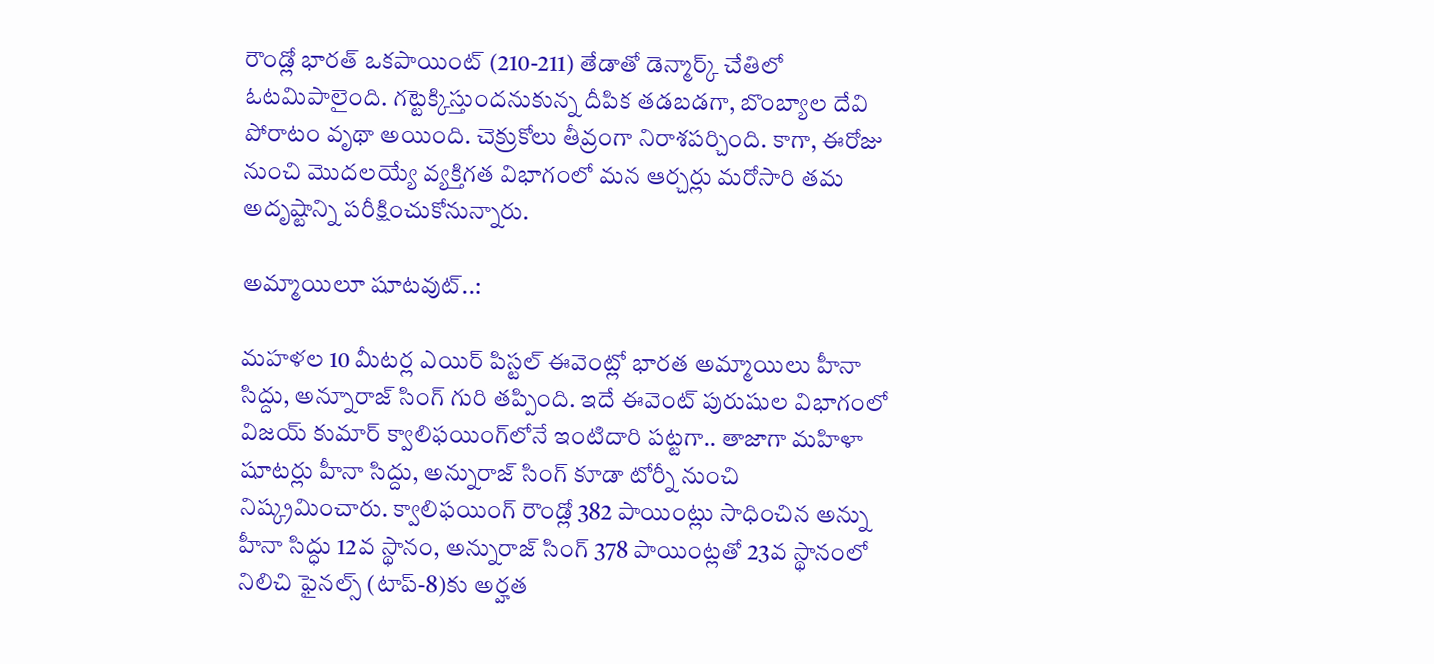రౌండ్లో భారత్ ఒకపాయింట్ (210-211) తేడాతో డెన్మార్క్ చేతిలో ఓటమిపాలైంది. గట్టెక్కిస్తుందనుకున్న దీపిక తడబడగా, బొంబ్యాల దేవి పోరాటం వృథా అయింది. చెక్రుకోలు తీవ్రంగా నిరాశపర్చింది. కాగా, ఈరోజు నుంచి మొదలయ్యే వ్యక్తిగత విభాగంలో మన ఆర్చర్లు మరోసారి తమ అదృష్టాన్ని పరీక్షించుకోనున్నారు.

అమ్మాయిలూ షూటవుట్..:

మహళల 10 మీటర్ల ఎయిర్ పిస్టల్ ఈవెంట్లో భారత అమ్మాయిలు హీనా సిద్దు, అన్నూరాజ్ సింగ్ గురి తప్పింది. ఇదే ఈవెంట్ పురుషుల విభాగంలో విజయ్ కుమార్ క్వాలిఫయింగ్‌లోనే ఇంటిదారి పట్టగా.. తాజాగా మహిళా షూటర్లు హీనా సిద్దు, అన్నురాజ్ సింగ్ కూడా టోర్నీ నుంచి నిష్క్రమించారు. క్వాలిఫయింగ్ రౌండ్లో 382 పాయింట్లు సాధించిన అన్ను హీనా సిద్ధు 12వ స్థానం, అన్నురాజ్ సింగ్ 378 పాయింట్లతో 23వ స్థానంలో నిలిచి ఫైనల్స్ (టాప్-8)కు అర్హత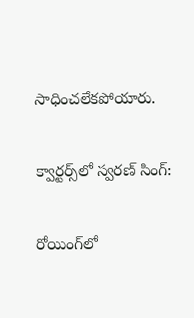సాధించలేకపోయారు.

క్వార్టర్స్‌లో స్వరణ్ సింగ్:

రోయింగ్‌లో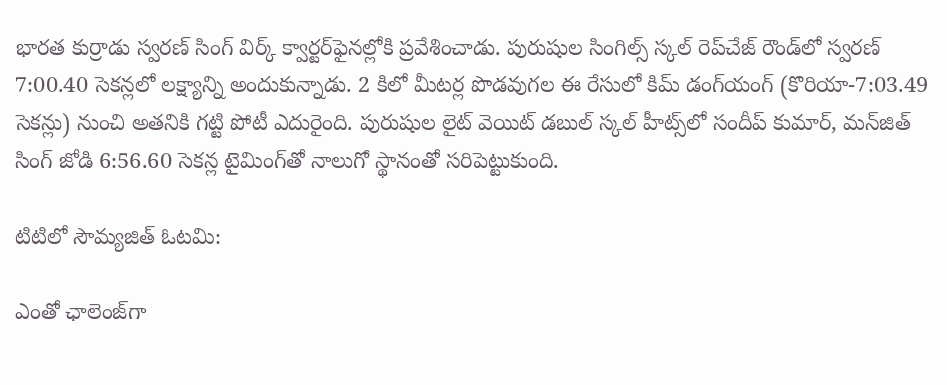భారత కుర్రాడు స్వరణ్ సింగ్ విర్క్ క్వార్టర్‌ఫైనల్లోకి ప్రవేశించాడు. పురుషుల సింగిల్స్ స్కల్ రెప్‌చేజ్ రౌండ్‌లో స్వరణ్ 7:00.40 సెకన్లలో లక్ష్యాన్ని అందుకున్నాడు. 2 కిలో మీటర్ల పొడవుగల ఈ రేసులో కిమ్ డంగ్‌యంగ్ (కొరియా-7:03.49 సెకన్లు) నుంచి అతనికి గట్టి పోటీ ఎదురైంది. పురుషుల లైట్ వెయిట్ డబుల్ స్కల్ హీట్స్‌లో సందీప్ కుమార్, మన్‌జిత్ సింగ్ జోడి 6:56.60 సెకన్ల టైమింగ్‌తో నాలుగో స్థానంతో సరిపెట్టుకుంది.

టిటిలో సౌమ్యజిత్‌ ఓటమి:

ఎంతో ఛాలెంజ్‌గా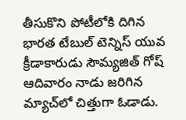తీసుకొని పోటీలోకి దిగిన భారత టేబుల్‌ టెన్నిస్‌ యువ క్రీడాకారుడు సౌమ్యజిత్‌ గోష్‌ ఆదివారం నాడు జరిగిన మ్యాచ్‌లో చిత్తుగా ఓడాడు.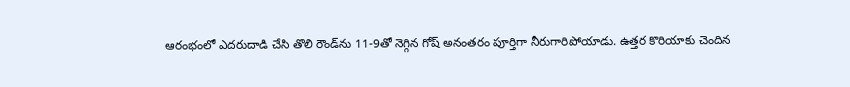ఆరంభంలో ఎదరుదాడి చేసి తొలి రౌండ్‌ను 11-9తో నెగ్గిన గోష్‌ అనంతరం పూర్తిగా నీరుగారిపోయాడు. ఉత్తర కొరియాకు చెందిన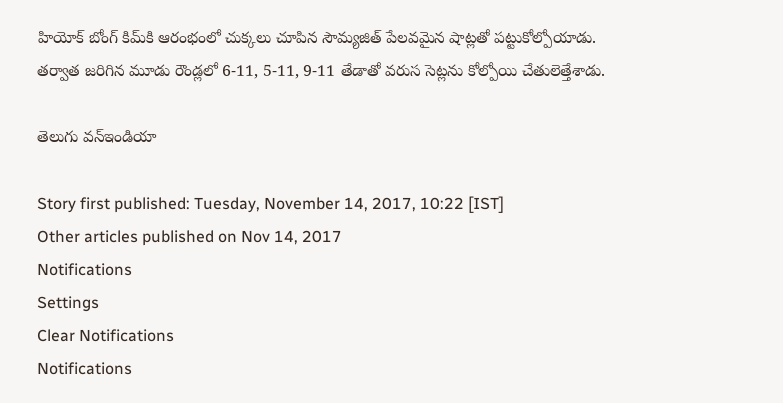హియోక్‌ బోంగ్‌ కిమ్‌కి ఆరంభంలో చుక్కలు చూపిన సౌమ్యజిత్‌ పేలవమైన షాట్లతో పట్టుకోల్పోయాడు. తర్వాత జరిగిన మూడు రౌండ్లలో 6-11, 5-11, 9-11 తేడాతో వరుస సెట్లను కోల్పోయి చేతులెత్తేశాడు.

తెలుగు వన్ఇండియా

Story first published: Tuesday, November 14, 2017, 10:22 [IST]
Other articles published on Nov 14, 2017
Notifications
Settings
Clear Notifications
Notifications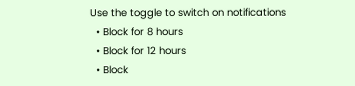Use the toggle to switch on notifications
  • Block for 8 hours
  • Block for 12 hours
  • Block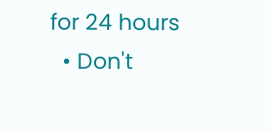for 24 hours
  • Don't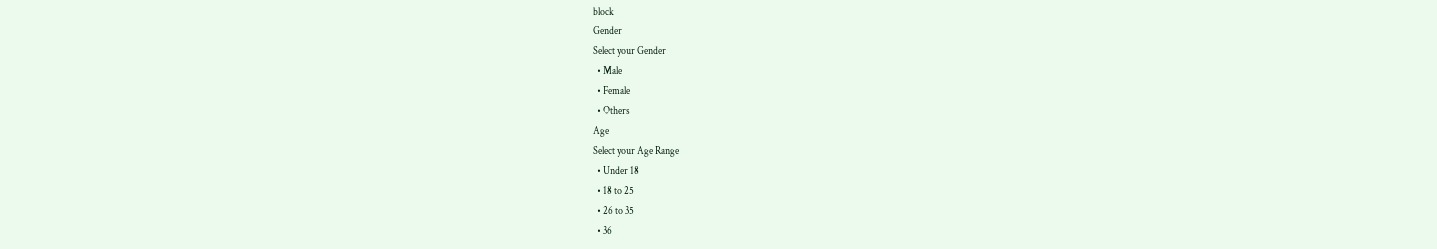block
Gender
Select your Gender
  • Male
  • Female
  • Others
Age
Select your Age Range
  • Under 18
  • 18 to 25
  • 26 to 35
  • 36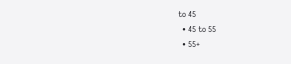to 45
  • 45 to 55
  • 55+